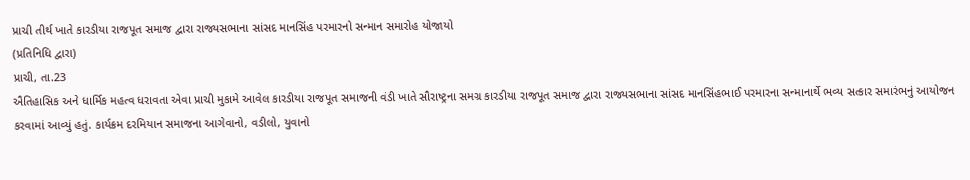પ્રાચી તીર્થ ખાતે કારડીયા રાજપૂત સમાજ દ્વારા રાજ્યસભાના સાંસદ માનસિંહ પરમારનો સન્માન સમારોહ યોજાયો
(પ્રતિનિધિ દ્વારા)
પ્રાચી, તા.23
ઐતિહાસિક અને ધાર્મિક મહત્વ ધરાવતા એવા પ્રાચી મુકામે આવેલ કારડીયા રાજપૂત સમાજની વંડી ખાતે સૌરાષ્ટ્રના સમગ્ર કારડીયા રાજપૂત સમાજ દ્વારા રાજ્યસભાના સાંસદ માનસિંહભાઈ પરમારના સન્માનાર્થે ભવ્ય સત્કાર સમારંભનું આયોજન કરવામાં આવ્યું હતું. કાર્યક્રમ દરમિયાન સમાજના આગેવાનો, વડીલો, યુવાનો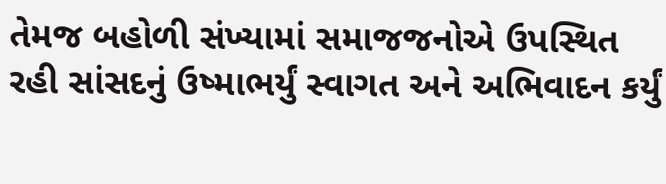તેમજ બહોળી સંખ્યામાં સમાજજનોએ ઉપસ્થિત રહી સાંસદનું ઉષ્માભર્યું સ્વાગત અને અભિવાદન કર્યું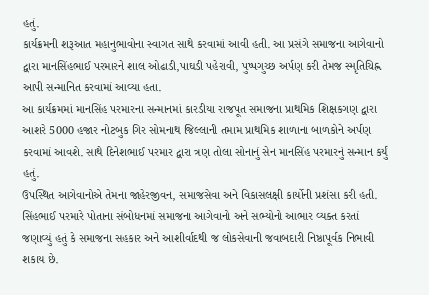હતું.
કાર્યક્રમની શરૂઆત મહાનુભાવોના સ્વાગત સાથે કરવામાં આવી હતી. આ પ્રસંગે સમાજના આગેવાનો દ્વારા માનસિંહભાઈ પરમારને શાલ ઓઢાડી,પાઘડી પહેરાવી, પુષ્પગુચ્છ અર્પણ કરી તેમજ સ્મૃતિચિહ્ન આપી સન્માનિત કરવામાં આવ્યા હતા.
આ કાર્યક્રમમાં માનસિંહ પરમારના સન્માનમાં કારડીયા રાજપૂત સમાજના પ્રાથમિક શિક્ષકગણ દ્વારા આશરે 5000 હજાર નોટબુક ગિર સોમનાથ જિલ્લાની તમામ પ્રાથમિક શાળાના બાળકોને અર્પણ કરવામાં આવશે. સાથે દિનેશભાઈ પરમાર દ્વારા ત્રણ તોલા સોનાનું સેન માનસિંહ પરમારનું સન્માન કર્યું હતું.
ઉપસ્થિત આગેવાનોએ તેમના જાહેરજીવન, સમાજસેવા અને વિકાસલક્ષી કાર્યોની પ્રશંસા કરી હતી. સિંહભાઈ પરમારે પોતાના સંબોધનમાં સમાજના આગેવાનો અને સભ્યોનો આભાર વ્યક્ત કરતાં જણાવ્યું હતું કે સમાજના સહકાર અને આશીર્વાદથી જ લોકસેવાની જવાબદારી નિષ્ઠાપૂર્વક નિભાવી શકાય છે.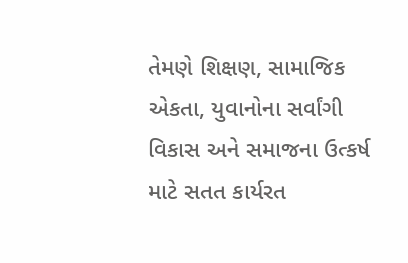તેમણે શિક્ષણ, સામાજિક એકતા, યુવાનોના સર્વાંગી વિકાસ અને સમાજના ઉત્કર્ષ માટે સતત કાર્યરત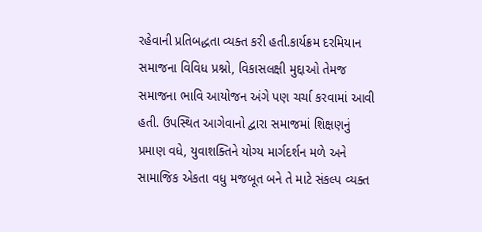રહેવાની પ્રતિબદ્ધતા વ્યક્ત કરી હતી.કાર્યક્રમ દરમિયાન સમાજના વિવિધ પ્રશ્નો, વિકાસલક્ષી મુદ્દાઓ તેમજ સમાજના ભાવિ આયોજન અંગે પણ ચર્ચા કરવામાં આવી હતી. ઉપસ્થિત આગેવાનો દ્વારા સમાજમાં શિક્ષણનું પ્રમાણ વધે, યુવાશક્તિને યોગ્ય માર્ગદર્શન મળે અને સામાજિક એકતા વધુ મજબૂત બને તે માટે સંકલ્પ વ્યક્ત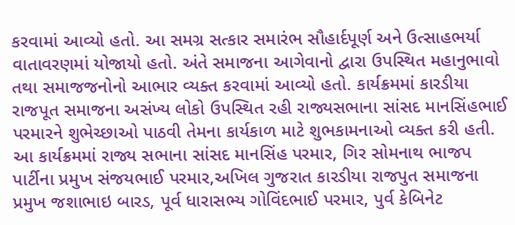કરવામાં આવ્યો હતો. આ સમગ્ર સત્કાર સમારંભ સૌહાર્દપૂર્ણ અને ઉત્સાહભર્યા વાતાવરણમાં યોજાયો હતો. અંતે સમાજના આગેવાનો દ્વારા ઉપસ્થિત મહાનુભાવો તથા સમાજજનોનો આભાર વ્યક્ત કરવામાં આવ્યો હતો. કાર્યક્રમમાં કારડીયા રાજપૂત સમાજના અસંખ્ય લોકો ઉપસ્થિત રહી રાજ્યસભાના સાંસદ માનસિંહભાઈ પરમારને શુભેચ્છાઓ પાઠવી તેમના કાર્યકાળ માટે શુભકામનાઓ વ્યક્ત કરી હતી.
આ કાર્યક્રમમાં રાજ્ય સભાના સાંસદ માનસિંહ પરમાર, ગિર સોમનાથ ભાજપ પાર્ટીના પ્રમુખ સંજયભાઈ પરમાર,અખિલ ગુજરાત કારડીયા રાજપુત સમાજના પ્રમુખ જશાભાઇ બારડ, પૂર્વ ધારાસભ્ય ગોવિંદભાઈ પરમાર, પુર્વ કેબિનેટ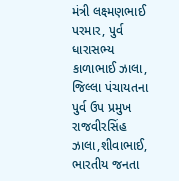મંત્રી લક્ષ્મણભાઈ પરમાર, પુર્વ ધારાસભ્ય કાળાભાઈ ઝાલા, જિલ્લા પંચાયતના પુર્વ ઉપ પ્રમુખ રાજવીરસિંહ ઝાલા,શીવાભાઈ, ભારતીય જનતા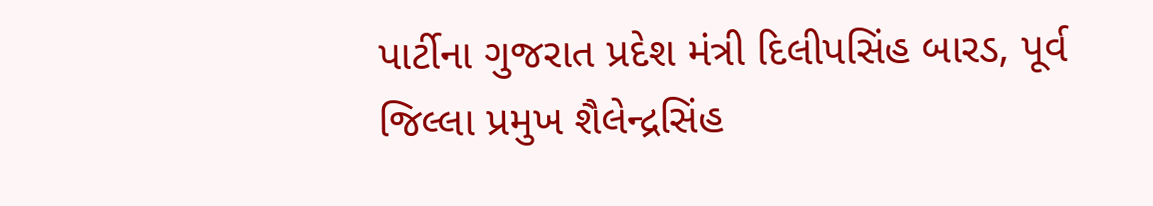પાર્ટીના ગુજરાત પ્રદેશ મંત્રી દિલીપસિંહ બારડ, પૂર્વ જિલ્લા પ્રમુખ શૈલેન્દ્રસિંહ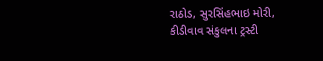રાઠોડ, સુરસિંહભાઇ મોરી, કીડીવાવ સંકુલના ટ્રસ્ટી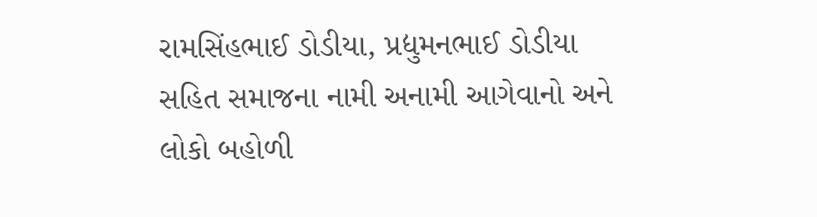રામસિંહભાઈ ડોડીયા, પ્રદ્યુમનભાઈ ડોડીયા સહિત સમાજના નામી અનામી આગેવાનો અને લોકો બહોળી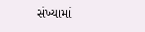સંખ્યામાં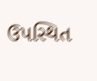ઉપસ્થિત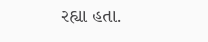રહ્યા હતા.